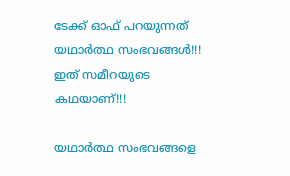ടേക്ക് ഓഫ് പറയുന്നത് യഥാര്‍ത്ഥ സംഭവങ്ങള്‍!!! ഇത് സമീറയുടെ കഥയാണ്!!!

യഥാര്‍ത്ഥ സംഭവങ്ങളെ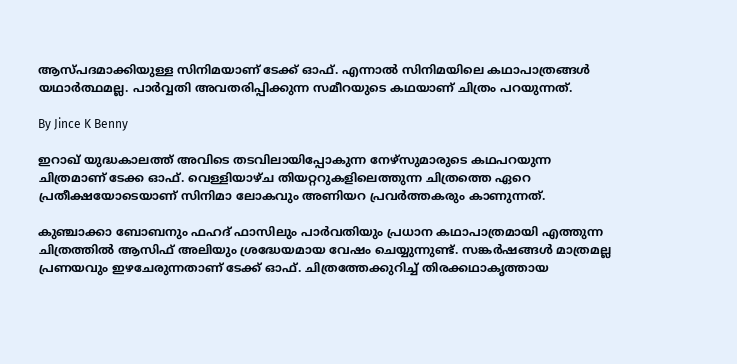ആസ്പദമാക്കിയുള്ള സിനിമയാണ് ടേക്ക് ഓഫ്. എന്നാല്‍ സിനിമയിലെ കഥാപാത്രങ്ങള്‍ യഥാര്‍ത്ഥമല്ല. പാര്‍വ്വതി അവതരിപ്പിക്കുന്ന സമീറയുടെ കഥയാണ് ചിത്രം പറയുന്നത്.

By Jince K Benny

ഇറാഖ് യുദ്ധകാലത്ത് അവിടെ തടവിലായിപ്പോകുന്ന നേഴ്‌സുമാരുടെ കഥപറയുന്ന ചിത്രമാണ് ടേക്ക ഓഫ്. വെള്ളിയാഴ്ച തിയറ്ററുകളിലെത്തുന്ന ചിത്രത്തെ ഏറെ പ്രതീക്ഷയോടെയാണ് സിനിമാ ലോകവും അണിയറ പ്രവര്‍ത്തകരും കാണുന്നത്.

കുഞ്ചാക്കാ ബോബനും ഫഹദ് ഫാസിലും പാര്‍വതിയും പ്രധാന കഥാപാത്രമായി എത്തുന്ന ചിത്രത്തില്‍ ആസിഫ് അലിയും ശ്രദ്ധേയമായ വേഷം ചെയ്യുന്നുണ്ട്. സങ്കര്‍ഷങ്ങള്‍ മാത്രമല്ല പ്രണയവും ഇഴചേരുന്നതാണ് ടേക്ക് ഓഫ്. ചിത്രത്തേക്കുറിച്ച് തിരക്കഥാകൃത്തായ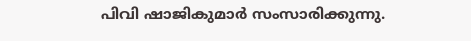പിവി ഷാജികുമാര്‍ സംസാരിക്കുന്നു.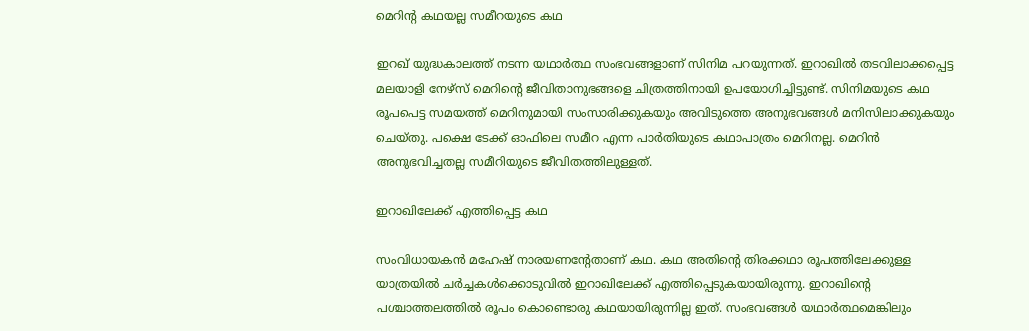മെറിന്റ കഥയല്ല സമീറയുടെ കഥ

ഇറഖ് യുദ്ധകാലത്ത് നടന്ന യഥാര്‍ത്ഥ സംഭവങ്ങളാണ് സിനിമ പറയുന്നത്. ഇറാഖില്‍ തടവിലാക്കപ്പെട്ട മലയാളി നേഴ്‌സ് മെറിന്റെ ജീവിതാനുഭങ്ങളെ ചിത്രത്തിനായി ഉപയോഗിച്ചിട്ടുണ്ട്. സിനിമയുടെ കഥ രൂപപെട്ട സമയത്ത് മെറിനുമായി സംസാരിക്കുകയും അവിടുത്തെ അനുഭവങ്ങള്‍ മനിസിലാക്കുകയും ചെയ്തു. പക്ഷെ ടേക്ക് ഓഫിലെ സമീറ എന്ന പാര്‍തിയുടെ കഥാപാത്രം മെറിനല്ല. മെറിന്‍ അനുഭവിച്ചതല്ല സമീറിയുടെ ജീവിതത്തിലുള്ളത്.

ഇറാഖിലേക്ക് എത്തിപ്പെട്ട കഥ

സംവിധായകന്‍ മഹേഷ് നാരയണന്റേതാണ് കഥ. കഥ അതിന്റെ തിരക്കഥാ രൂപത്തിലേക്കുള്ള യാത്രയില്‍ ചര്‍ച്ചകള്‍ക്കൊടുവില്‍ ഇറാഖിലേക്ക് എത്തിപ്പെടുകയായിരുന്നു. ഇറാഖിന്റെ പശ്ചാത്തലത്തില്‍ രൂപം കൊണ്ടൊരു കഥയായിരുന്നില്ല ഇത്. സംഭവങ്ങള്‍ യഥാര്‍ത്ഥമെങ്കിലും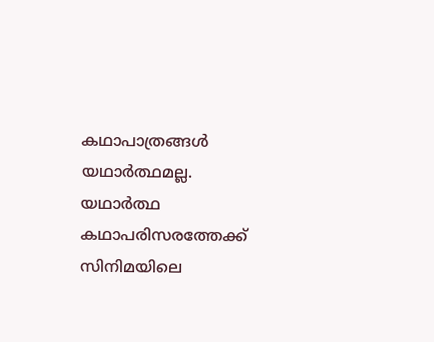കഥാപാത്രങ്ങള്‍ യഥാര്‍ത്ഥമല്ല. യഥാര്‍ത്ഥ കഥാപരിസരത്തേക്ക് സിനിമയിലെ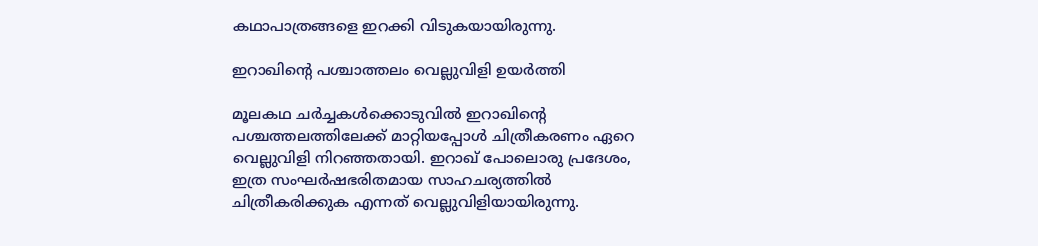കഥാപാത്രങ്ങളെ ഇറക്കി വിടുകയായിരുന്നു.

ഇറാഖിന്റെ പശ്ചാത്തലം വെല്ലുവിളി ഉയര്‍ത്തി

മൂലകഥ ചര്‍ച്ചകള്‍ക്കൊടുവില്‍ ഇറാഖിന്റെ പശ്ചത്തലത്തിലേക്ക് മാറ്റിയപ്പോള്‍ ചിത്രീകരണം ഏറെ വെല്ലുവിളി നിറഞ്ഞതായി. ഇറാഖ് പോലൊരു പ്രദേശം, ഇത്ര സംഘര്‍ഷഭരിതമായ സാഹചര്യത്തില്‍ ചിത്രീകരിക്കുക എന്നത് വെല്ലുവിളിയായിരുന്നു.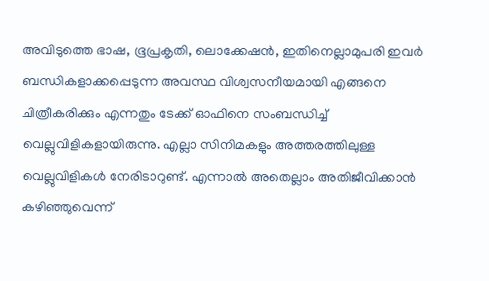അവിടുത്തെ ഭാഷ, ഭൂപ്രകൃതി, ലൊക്കേഷന്‍, ഇതിനെല്ലാമുപരി ഇവര്‍ ബന്ധികളാക്കപ്പെടുന്ന അവസ്ഥ വിശ്വസനീയമായി എങ്ങനെ ചിത്രീകരിക്കും എന്നതും ടേക്ക് ഓഫിനെ സംബന്ധിച്ച് വെല്ലുവിളികളായിരുന്നു. എല്ലാ സിനിമകളും അത്തരത്തിലുള്ള വെല്ലുവിളികള്‍ നേരിടാറുണ്ട്. എന്നാല്‍ അതെല്ലാം അതിജീവിക്കാന്‍ കഴിഞ്ഞുവെന്ന്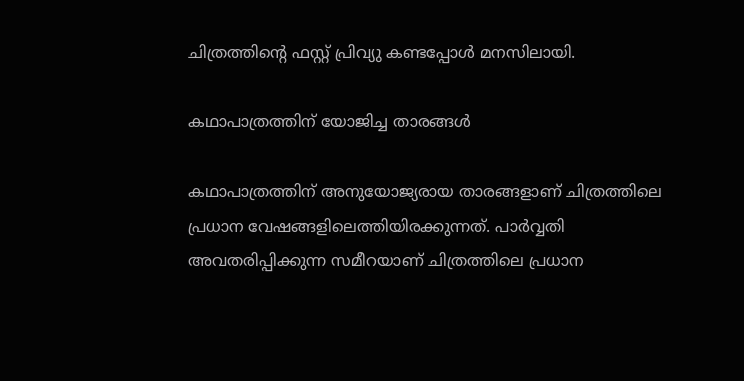ചിത്രത്തിന്റെ ഫസ്റ്റ് പ്രിവ്യു കണ്ടപ്പോള്‍ മനസിലായി.

കഥാപാത്രത്തിന് യോജിച്ച താരങ്ങള്‍

കഥാപാത്രത്തിന് അനുയോജ്യരായ താരങ്ങളാണ് ചിത്രത്തിലെ പ്രധാന വേഷങ്ങളിലെത്തിയിരക്കുന്നത്. പാര്‍വ്വതി അവതരിപ്പിക്കുന്ന സമീറയാണ് ചിത്രത്തിലെ പ്രധാന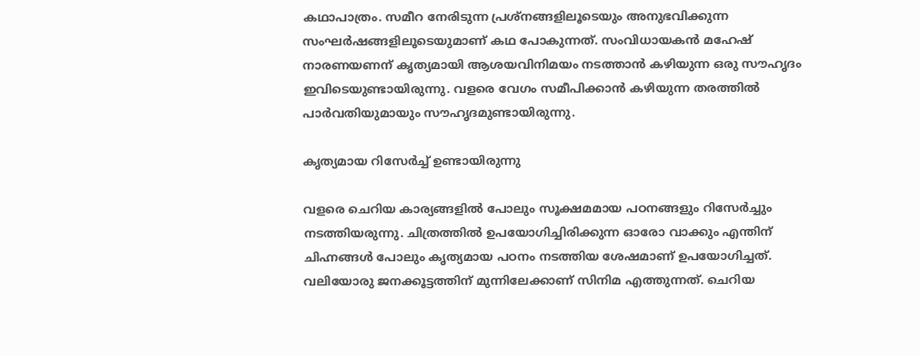കഥാപാത്രം. സമീറ നേരിടുന്ന പ്രശ്‌നങ്ങളിലൂടെയും അനുഭവിക്കുന്ന സംഘര്‍ഷങ്ങളിലൂടെയുമാണ് കഥ പോകുന്നത്. സംവിധായകന്‍ മഹേഷ് നാരണയണന് കൃത്യമായി ആശയവിനിമയം നടത്താന്‍ കഴിയുന്ന ഒരു സൗഹൃദം ഇവിടെയുണ്ടായിരുന്നു. വളരെ വേഗം സമീപിക്കാന്‍ കഴിയുന്ന തരത്തില്‍ പാര്‍വതിയുമായും സൗഹൃദമുണ്ടായിരുന്നു.

കൃത്യമായ റിസേര്‍ച്ച് ഉണ്ടായിരുന്നു

വളരെ ചെറിയ കാര്യങ്ങളില്‍ പോലും സൂക്ഷമമായ പഠനങ്ങളും റിസേര്‍ച്ചും നടത്തിയരുന്നു. ചിത്രത്തില്‍ ഉപയോഗിച്ചിരിക്കുന്ന ഓരോ വാക്കും എന്തിന് ചിഹ്നങ്ങള്‍ പോലും കൃത്യമായ പഠനം നടത്തിയ ശേഷമാണ് ഉപയോഗിച്ചത്. വലിയോരു ജനക്കൂട്ടത്തിന് മുന്നിലേക്കാണ് സിനിമ എത്തുന്നത്. ചെറിയ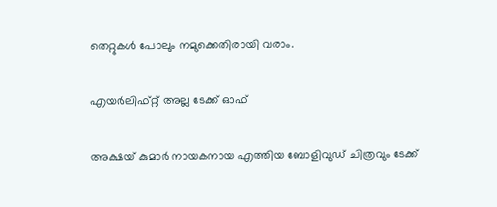തെറ്റുകള്‍ പോലും നമുക്കെതിരായി വരാം.

എയര്‍ലിഫ്റ്റ് അല്ല ടേക്ക് ഓഫ്

അക്ഷയ് കുമാര്‍ നായകനായ എത്തിയ ബോളിവുഡ് ചിത്രവും ടേക്ക്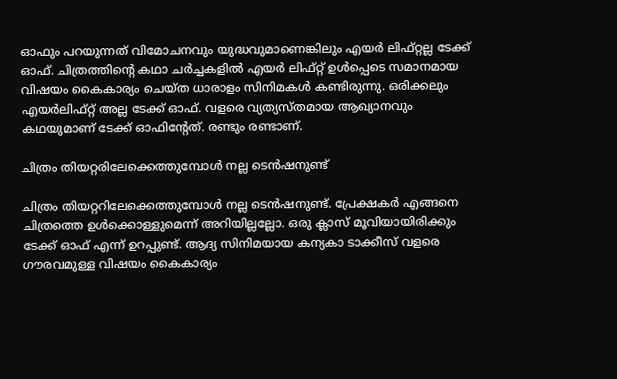ഓഫും പറയുന്നത് വിമോചനവും യുദ്ധവുമാണെങ്കിലും എയര്‍ ലിഫ്റ്റല്ല ടേക്ക് ഓഫ്. ചിത്രത്തിന്റെ കഥാ ചര്‍ച്ചകളില്‍ എയര്‍ ലിഫ്റ്റ് ഉള്‍പ്പെടെ സമാനമായ വിഷയം കൈകാര്യം ചെയ്ത ധാരാളം സിനിമകള്‍ കണ്ടിരുന്നു. ഒരിക്കലും എയര്‍ലിഫ്റ്റ് അല്ല ടേക്ക് ഓഫ്. വളരെ വ്യത്യസ്തമായ ആഖ്യാനവും കഥയുമാണ് ടേക്ക് ഓഫിന്റേത്. രണ്ടും രണ്ടാണ്.

ചിത്രം തിയറ്റരിലേക്കെത്തുമ്പോള്‍ നല്ല ടെന്‍ഷനുണ്ട്

ചിത്രം തിയറ്ററിലേക്കെത്തുമ്പോള്‍ നല്ല ടെന്‍ഷനുണ്ട്. പ്രേക്ഷകര്‍ എങ്ങനെ ചിത്രത്തെ ഉള്‍ക്കൊള്ളുമെന്ന് അറിയില്ലല്ലോ. ഒരു ക്ലാസ് മൂവിയായിരിക്കും ടേക്ക് ഓഫ് എന്ന് ഉറപ്പുണ്ട്. ആദ്യ സിനിമയായ കന്യകാ ടാക്കീസ് വളരെ ഗൗരവമുള്ള വിഷയം കൈകാര്യം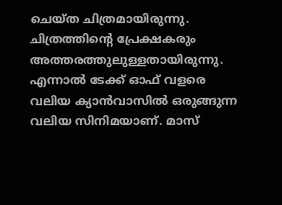ചെയ്ത ചിത്രമായിരുന്നു. ചിത്രത്തിന്റെ പ്രേക്ഷകരും അത്തരത്തുലുള്ളതായിരുന്നു. എന്നാല്‍ ടേക്ക് ഓഫ് വളരെ വലിയ ക്യാന്‍വാസില്‍ ഒരുങ്ങുന്ന വലിയ സിനിമയാണ്. മാസ്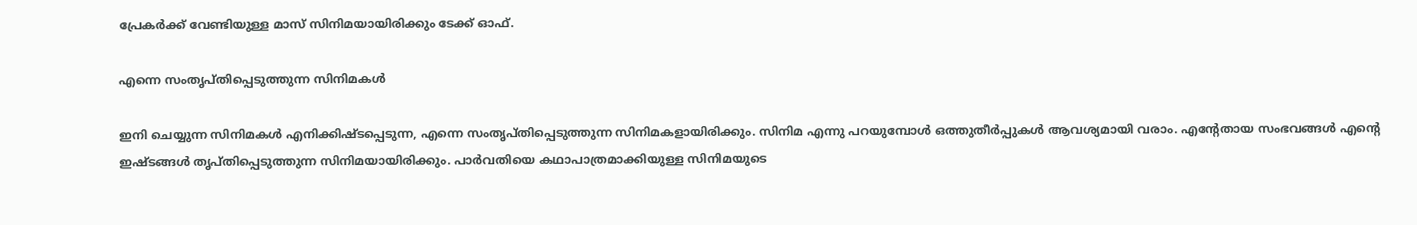പ്രേകര്‍ക്ക് വേണ്ടിയുള്ള മാസ് സിനിമയായിരിക്കും ടേക്ക് ഓഫ്.

എന്നെ സംതൃപ്തിപ്പെടുത്തുന്ന സിനിമകള്‍

ഇനി ചെയ്യുന്ന സിനിമകള്‍ എനിക്കിഷ്ടപ്പെടുന്ന, എന്നെ സംതൃപ്തിപ്പെടുത്തുന്ന സിനിമകളായിരിക്കും. സിനിമ എന്നു പറയുമ്പോള്‍ ഒത്തുതീര്‍പ്പുകള്‍ ആവശ്യമായി വരാം. എന്റേതായ സംഭവങ്ങള്‍ എന്റെ ഇഷ്ടങ്ങള്‍ തൃപ്തിപ്പെടുത്തുന്ന സിനിമയായിരിക്കും. പാര്‍വതിയെ കഥാപാത്രമാക്കിയുള്ള സിനിമയുടെ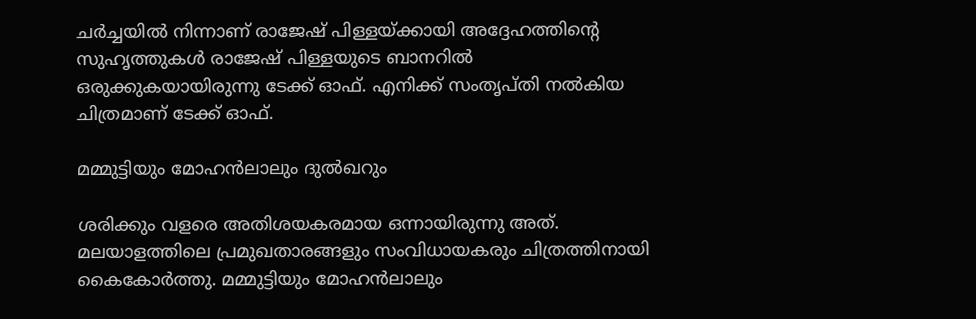ചര്‍ച്ചയില്‍ നിന്നാണ് രാജേഷ് പിള്ളയ്ക്കായി അദ്ദേഹത്തിന്റെ സുഹൃത്തുകള്‍ രാജേഷ് പിള്ളയുടെ ബാനറില്‍ ഒരുക്കുകയായിരുന്നു ടേക്ക് ഓഫ്. എനിക്ക് സംതൃപ്തി നല്‍കിയ ചിത്രമാണ് ടേക്ക് ഓഫ്.

മമ്മുട്ടിയും മോഹന്‍ലാലും ദുല്‍ഖറും

ശരിക്കും വളരെ അതിശയകരമായ ഒന്നായിരുന്നു അത്. മലയാളത്തിലെ പ്രമുഖതാരങ്ങളും സംവിധായകരും ചിത്രത്തിനായി കൈകോര്‍ത്തു. മമ്മുട്ടിയും മോഹന്‍ലാലും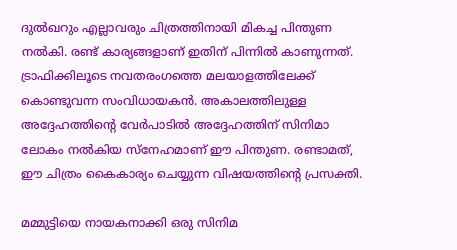ദുല്‍ഖറും എല്ലാവരും ചിത്രത്തിനായി മികച്ച പിന്തുണ നല്‍കി. രണ്ട് കാര്യങ്ങളാണ് ഇതിന് പിന്നില്‍ കാണുന്നത്. ട്രാഫിക്കിലൂടെ നവതരംഗത്തെ മലയാളത്തിലേക്ക് കൊണ്ടുവന്ന സംവിധായകന്‍. അകാലത്തിലുള്ള അദ്ദേഹത്തിന്റെ വേര്‍പാടില്‍ അദ്ദേഹത്തിന് സിനിമാ ലോകം നല്‍കിയ സ്‌നേഹമാണ് ഈ പിന്തുണ. രണ്ടാമത്, ഈ ചിത്രം കൈകാര്യം ചെയ്യുന്ന വിഷയത്തിന്റെ പ്രസക്തി.

മമ്മുട്ടിയെ നായകനാക്കി ഒരു സിനിമ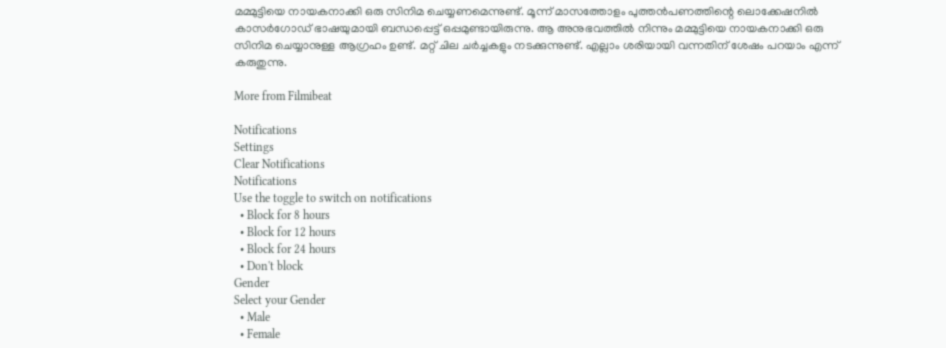മമ്മുട്ടിയെ നായകനാക്കി ഒരു സിനിമ ചെയ്യണമെന്നുണ്ട്. മൂന്ന് മാസത്തോളം പുത്തന്‍പണത്തിന്റെ ലൊക്കേഷനില്‍ കാസര്‍ഗോഡ് ഭാഷയുമായി ബന്ധപ്പെട്ട് ഒപ്പമുണ്ടായിരുന്നു. ആ അനുഭവത്തില്‍ നിന്നും മമ്മുട്ടിയെ നായകനാക്കി ഒരു സിനിമ ചെയ്യാനുള്ള ആഗ്രഹം ഉണ്ട്. മറ്റ് ചില ചര്‍ച്ചകളും നടക്കുന്നുണ്ട്. എല്ലാം ശരിയായി വന്നതിന് ശേഷം പറയാം എന്ന് കരുതുന്നു.

More from Filmibeat

Notifications
Settings
Clear Notifications
Notifications
Use the toggle to switch on notifications
  • Block for 8 hours
  • Block for 12 hours
  • Block for 24 hours
  • Don't block
Gender
Select your Gender
  • Male
  • Female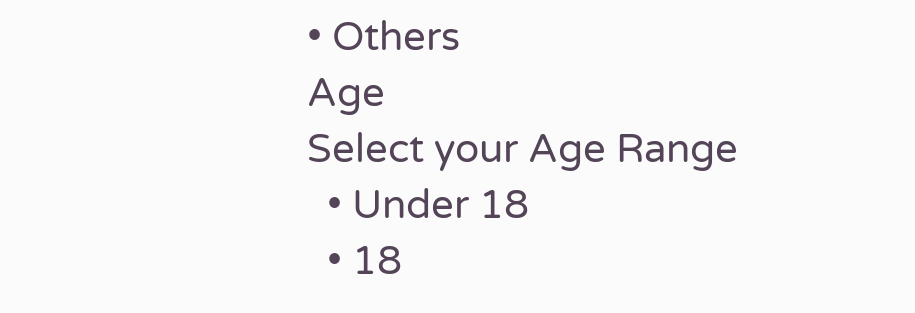• Others
Age
Select your Age Range
  • Under 18
  • 18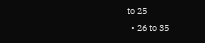to 25
  • 26 to 35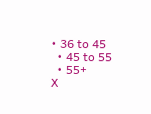• 36 to 45
  • 45 to 55
  • 55+
X